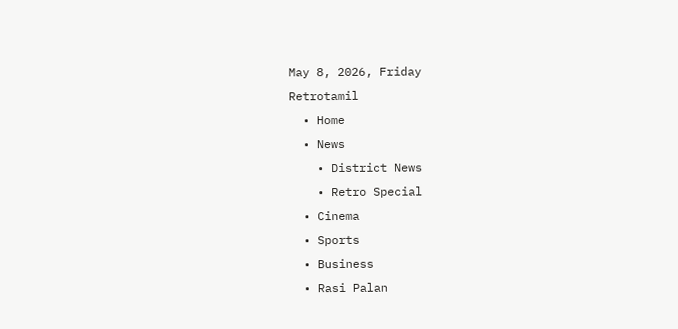May 8, 2026, Friday
Retrotamil
  • Home
  • News
    • District News
    • Retro Special
  • Cinema
  • Sports
  • Business
  • Rasi Palan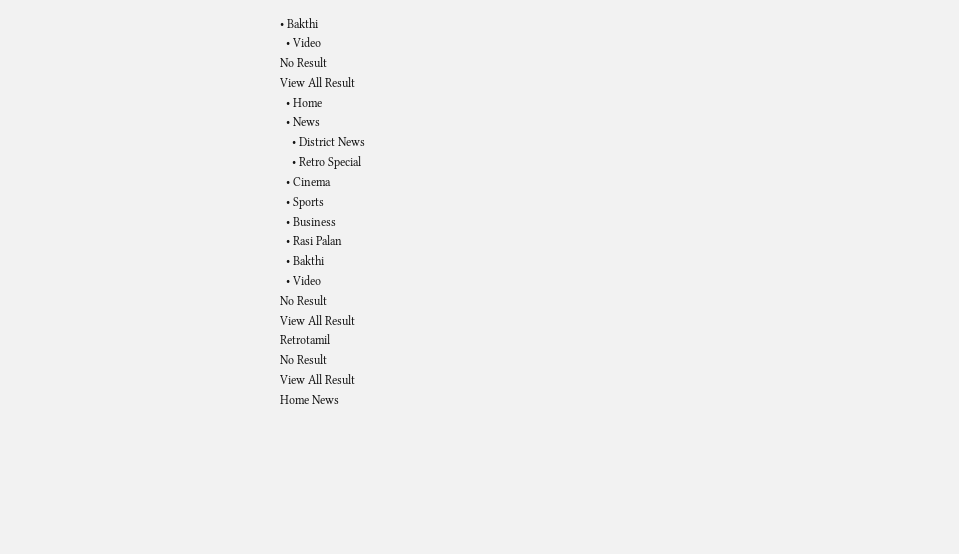• Bakthi
  • Video
No Result
View All Result
  • Home
  • News
    • District News
    • Retro Special
  • Cinema
  • Sports
  • Business
  • Rasi Palan
  • Bakthi
  • Video
No Result
View All Result
Retrotamil
No Result
View All Result
Home News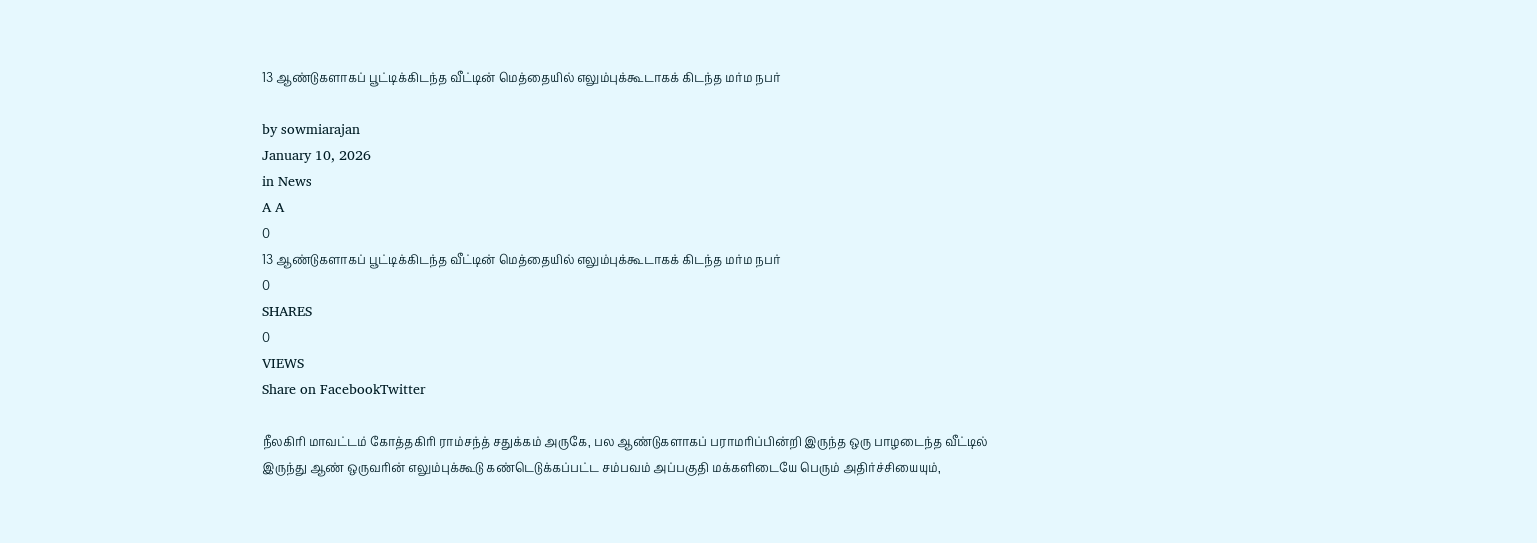13 ஆண்டுகளாகப் பூட்டிக்கிடந்த வீட்டின் மெத்தையில் எலும்புக்கூடாகக் கிடந்த மர்ம நபர்

by sowmiarajan
January 10, 2026
in News
A A
0
13 ஆண்டுகளாகப் பூட்டிக்கிடந்த வீட்டின் மெத்தையில் எலும்புக்கூடாகக் கிடந்த மர்ம நபர்
0
SHARES
0
VIEWS
Share on FacebookTwitter

நீலகிரி மாவட்டம் கோத்தகிரி ராம்சந்த் சதுக்கம் அருகே, பல ஆண்டுகளாகப் பராமரிப்பின்றி இருந்த ஒரு பாழடைந்த வீட்டில் இருந்து ஆண் ஒருவரின் எலும்புக்கூடு கண்டெடுக்கப்பட்ட சம்பவம் அப்பகுதி மக்களிடையே பெரும் அதிர்ச்சியையும்,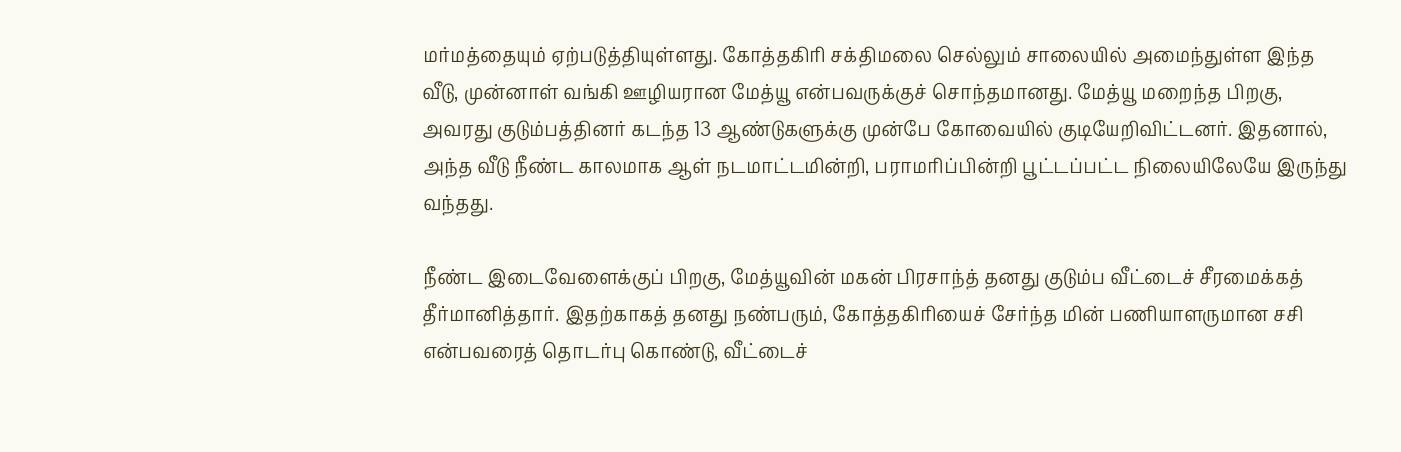மர்மத்தையும் ஏற்படுத்தியுள்ளது. கோத்தகிரி சக்திமலை செல்லும் சாலையில் அமைந்துள்ள இந்த வீடு, முன்னாள் வங்கி ஊழியரான மேத்யூ என்பவருக்குச் சொந்தமானது. மேத்யூ மறைந்த பிறகு, அவரது குடும்பத்தினர் கடந்த 13 ஆண்டுகளுக்கு முன்பே கோவையில் குடியேறிவிட்டனர். இதனால், அந்த வீடு நீண்ட காலமாக ஆள் நடமாட்டமின்றி, பராமரிப்பின்றி பூட்டப்பட்ட நிலையிலேயே இருந்து வந்தது.

நீண்ட இடைவேளைக்குப் பிறகு, மேத்யூவின் மகன் பிரசாந்த் தனது குடும்ப வீட்டைச் சீரமைக்கத் தீர்மானித்தார். இதற்காகத் தனது நண்பரும், கோத்தகிரியைச் சேர்ந்த மின் பணியாளருமான சசி என்பவரைத் தொடர்பு கொண்டு, வீட்டைச்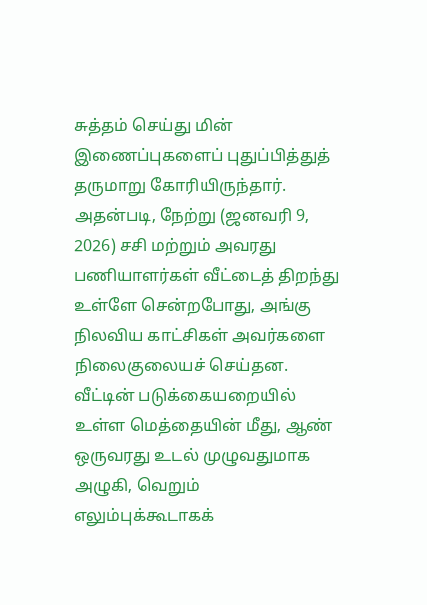சுத்தம் செய்து மின் இணைப்புகளைப் புதுப்பித்துத் தருமாறு கோரியிருந்தார். அதன்படி, நேற்று (ஜனவரி 9, 2026) சசி மற்றும் அவரது பணியாளர்கள் வீட்டைத் திறந்து உள்ளே சென்றபோது, அங்கு நிலவிய காட்சிகள் அவர்களை நிலைகுலையச் செய்தன. வீட்டின் படுக்கையறையில் உள்ள மெத்தையின் மீது, ஆண் ஒருவரது உடல் முழுவதுமாக அழுகி, வெறும் எலும்புக்கூடாகக்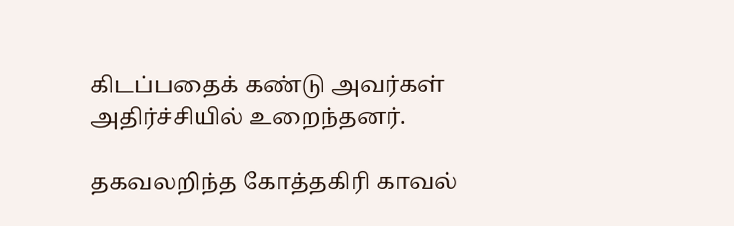கிடப்பதைக் கண்டு அவர்கள் அதிர்ச்சியில் உறைந்தனர்.

தகவலறிந்த கோத்தகிரி காவல்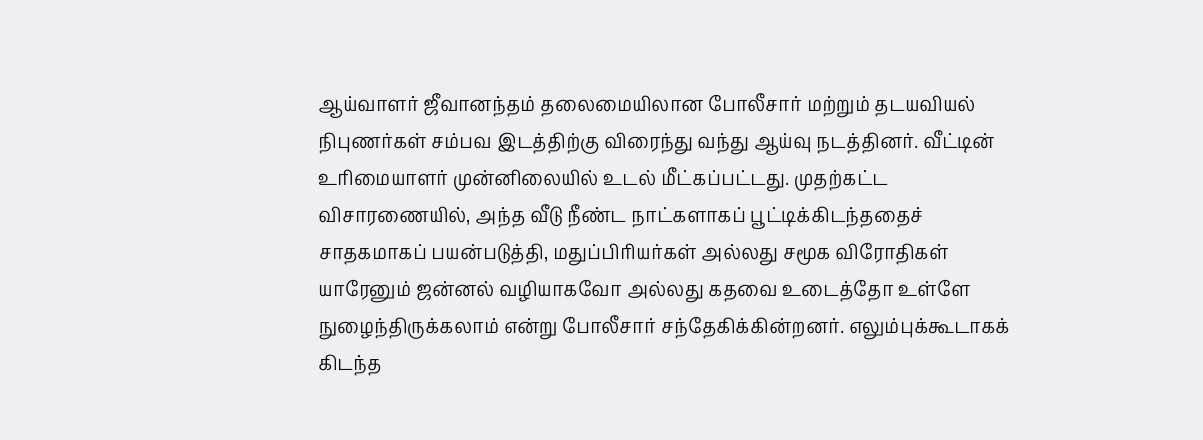ஆய்வாளர் ஜீவானந்தம் தலைமையிலான போலீசார் மற்றும் தடயவியல் நிபுணர்கள் சம்பவ இடத்திற்கு விரைந்து வந்து ஆய்வு நடத்தினர். வீட்டின் உரிமையாளர் முன்னிலையில் உடல் மீட்கப்பட்டது. முதற்கட்ட விசாரணையில், அந்த வீடு நீண்ட நாட்களாகப் பூட்டிக்கிடந்ததைச் சாதகமாகப் பயன்படுத்தி, மதுப்பிரியர்கள் அல்லது சமூக விரோதிகள் யாரேனும் ஜன்னல் வழியாகவோ அல்லது கதவை உடைத்தோ உள்ளே நுழைந்திருக்கலாம் என்று போலீசார் சந்தேகிக்கின்றனர். எலும்புக்கூடாகக் கிடந்த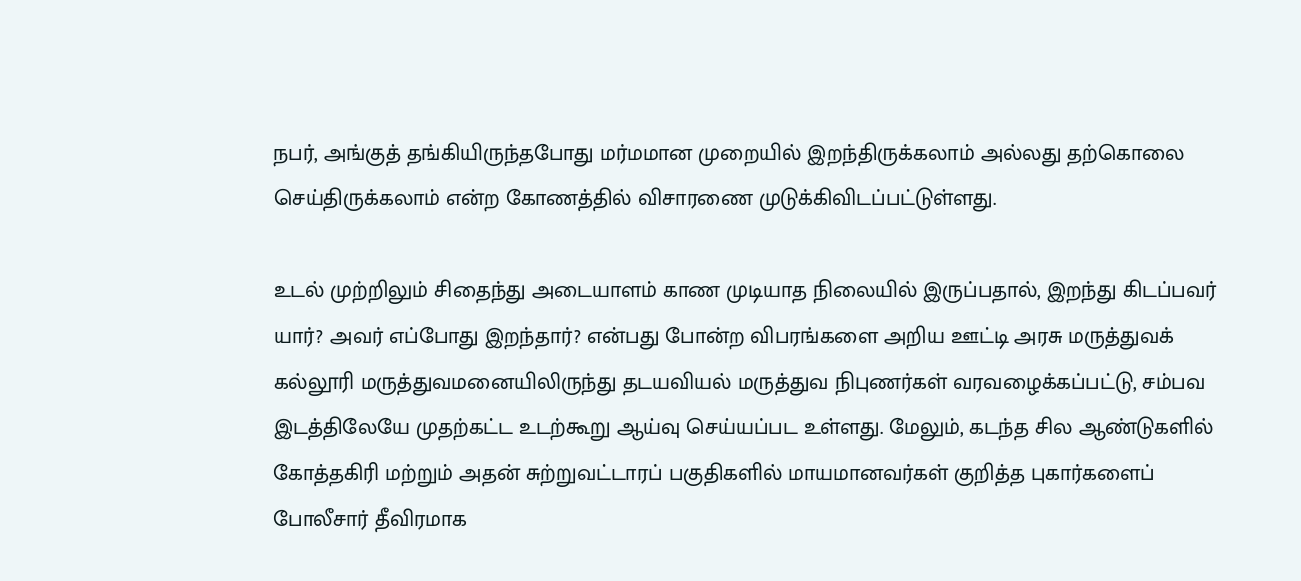நபர், அங்குத் தங்கியிருந்தபோது மர்மமான முறையில் இறந்திருக்கலாம் அல்லது தற்கொலை செய்திருக்கலாம் என்ற கோணத்தில் விசாரணை முடுக்கிவிடப்பட்டுள்ளது.

உடல் முற்றிலும் சிதைந்து அடையாளம் காண முடியாத நிலையில் இருப்பதால், இறந்து கிடப்பவர் யார்? அவர் எப்போது இறந்தார்? என்பது போன்ற விபரங்களை அறிய ஊட்டி அரசு மருத்துவக் கல்லூரி மருத்துவமனையிலிருந்து தடயவியல் மருத்துவ நிபுணர்கள் வரவழைக்கப்பட்டு, சம்பவ இடத்திலேயே முதற்கட்ட உடற்கூறு ஆய்வு செய்யப்பட உள்ளது. மேலும், கடந்த சில ஆண்டுகளில் கோத்தகிரி மற்றும் அதன் சுற்றுவட்டாரப் பகுதிகளில் மாயமானவர்கள் குறித்த புகார்களைப் போலீசார் தீவிரமாக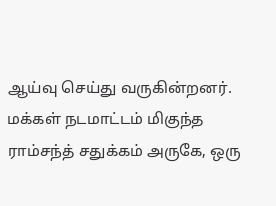ஆய்வு செய்து வருகின்றனர். மக்கள் நடமாட்டம் மிகுந்த ராம்சந்த் சதுக்கம் அருகே, ஒரு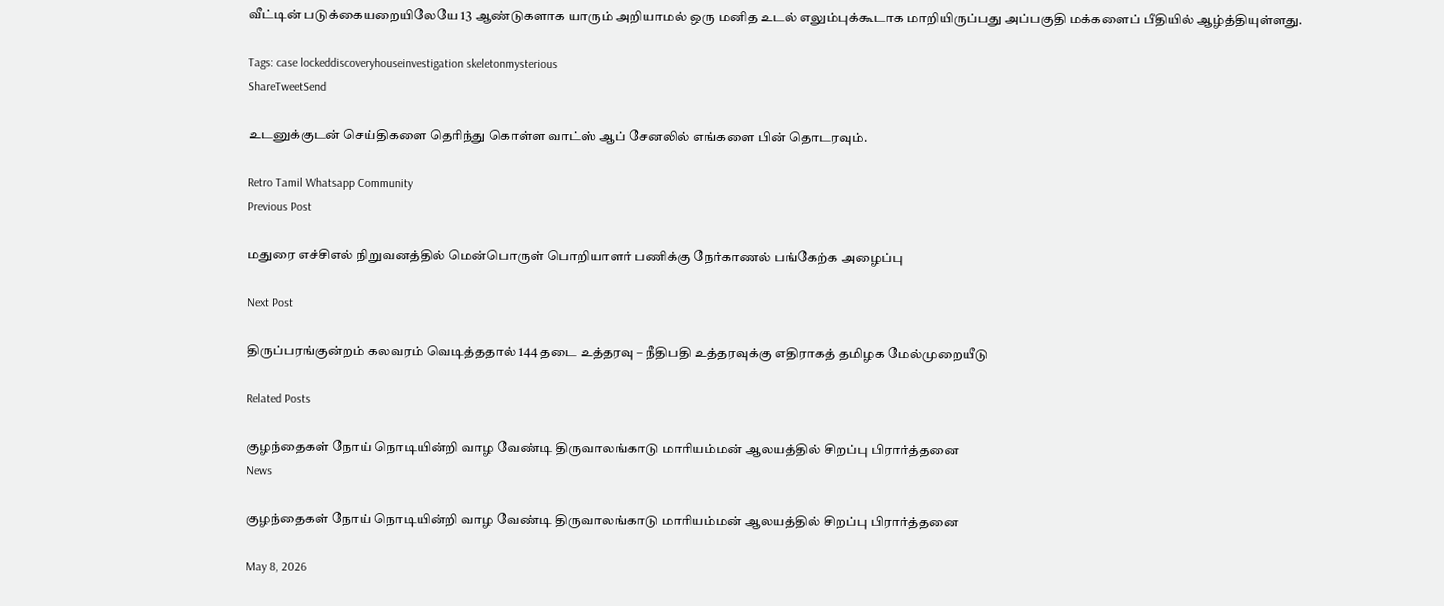வீட்டின் படுக்கையறையிலேயே 13 ஆண்டுகளாக யாரும் அறியாமல் ஒரு மனித உடல் எலும்புக்கூடாக மாறியிருப்பது அப்பகுதி மக்களைப் பீதியில் ஆழ்த்தியுள்ளது.

Tags: case lockeddiscoveryhouseinvestigation skeletonmysterious
ShareTweetSend

உடனுக்குடன் செய்திகளை தெரிந்து கொள்ள வாட்ஸ் ஆப் சேனலில் எங்களை பின் தொடரவும்.

Retro Tamil Whatsapp Community
Previous Post

மதுரை எச்சிஎல் நிறுவனத்தில் மென்பொருள் பொறியாளர் பணிக்கு நேர்காணல் பங்கேற்க அழைப்பு

Next Post

திருப்பரங்குன்றம் கலவரம் வெடித்ததால் 144 தடை உத்தரவு – நீதிபதி உத்தரவுக்கு எதிராகத் தமிழக மேல்முறையீடு

Related Posts

குழந்தைகள் நோய் நொடியின்றி வாழ வேண்டி திருவாலங்காடு மாரியம்மன் ஆலயத்தில் சிறப்பு பிரார்த்தனை
News

குழந்தைகள் நோய் நொடியின்றி வாழ வேண்டி திருவாலங்காடு மாரியம்மன் ஆலயத்தில் சிறப்பு பிரார்த்தனை

May 8, 2026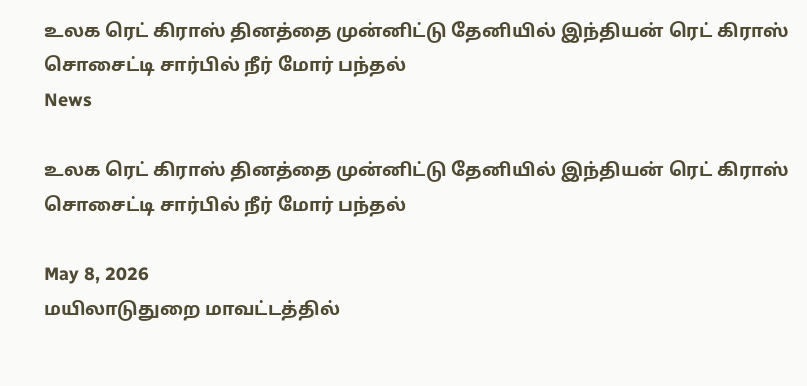உலக ரெட் கிராஸ் தினத்தை முன்னிட்டு தேனியில் இந்தியன் ரெட் கிராஸ் சொசைட்டி சார்பில் நீர் மோர் பந்தல்
News

உலக ரெட் கிராஸ் தினத்தை முன்னிட்டு தேனியில் இந்தியன் ரெட் கிராஸ் சொசைட்டி சார்பில் நீர் மோர் பந்தல்

May 8, 2026
மயிலாடுதுறை மாவட்டத்தில்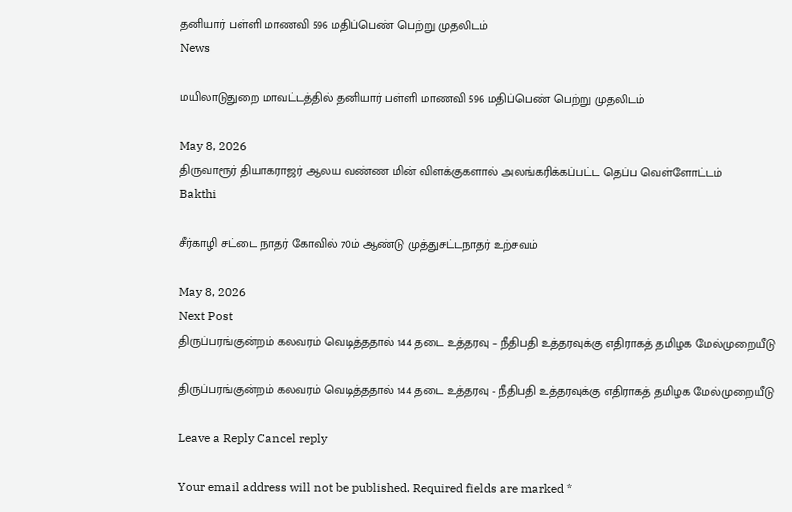தனியார் பள்ளி மாணவி 596 மதிப்பெண் பெற்று முதலிடம்
News

மயிலாடுதுறை மாவட்டத்தில் தனியார் பள்ளி மாணவி 596 மதிப்பெண் பெற்று முதலிடம்

May 8, 2026
திருவாரூர் தியாகராஜர் ஆலய வண்ண மின் விளக்குகளால் அலங்கரிக்கப்பட்ட தெப்ப வெள்ளோட்டம்
Bakthi

சீர்காழி சட்டை நாதர் கோவில் 70ம் ஆண்டு முத்துசட்டநாதர் உற்சவம்

May 8, 2026
Next Post
திருப்பரங்குன்றம் கலவரம் வெடித்ததால் 144 தடை உத்தரவு – நீதிபதி உத்தரவுக்கு எதிராகத் தமிழக மேல்முறையீடு

திருப்பரங்குன்றம் கலவரம் வெடித்ததால் 144 தடை உத்தரவு - நீதிபதி உத்தரவுக்கு எதிராகத் தமிழக மேல்முறையீடு

Leave a Reply Cancel reply

Your email address will not be published. Required fields are marked *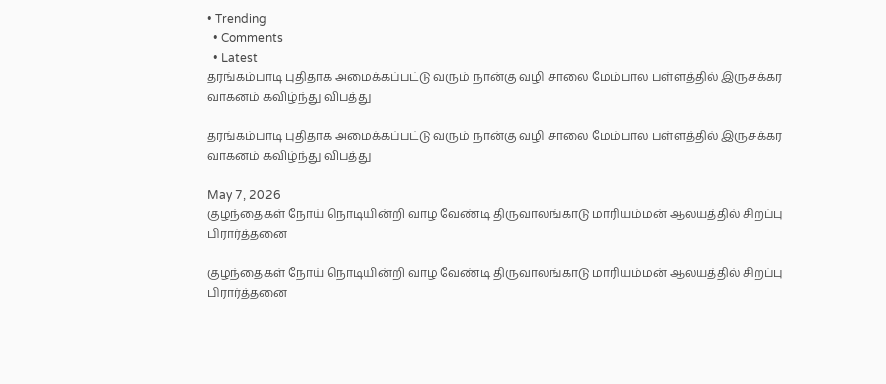• Trending
  • Comments
  • Latest
தரங்கம்பாடி புதிதாக அமைக்கப்பட்டு வரும் நான்கு வழி சாலை மேம்பால பள்ளத்தில் இருசக்கர வாகனம் கவிழ்ந்து விபத்து

தரங்கம்பாடி புதிதாக அமைக்கப்பட்டு வரும் நான்கு வழி சாலை மேம்பால பள்ளத்தில் இருசக்கர வாகனம் கவிழ்ந்து விபத்து

May 7, 2026
குழந்தைகள் நோய் நொடியின்றி வாழ வேண்டி திருவாலங்காடு மாரியம்மன் ஆலயத்தில் சிறப்பு பிரார்த்தனை

குழந்தைகள் நோய் நொடியின்றி வாழ வேண்டி திருவாலங்காடு மாரியம்மன் ஆலயத்தில் சிறப்பு பிரார்த்தனை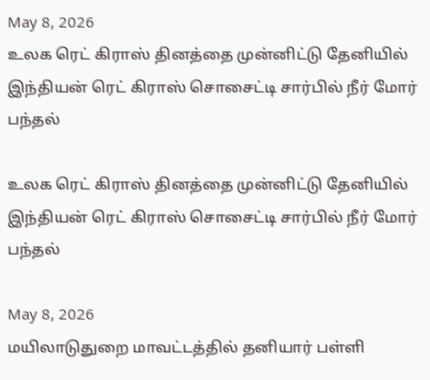May 8, 2026
உலக ரெட் கிராஸ் தினத்தை முன்னிட்டு தேனியில் இந்தியன் ரெட் கிராஸ் சொசைட்டி சார்பில் நீர் மோர் பந்தல்

உலக ரெட் கிராஸ் தினத்தை முன்னிட்டு தேனியில் இந்தியன் ரெட் கிராஸ் சொசைட்டி சார்பில் நீர் மோர் பந்தல்

May 8, 2026
மயிலாடுதுறை மாவட்டத்தில் தனியார் பள்ளி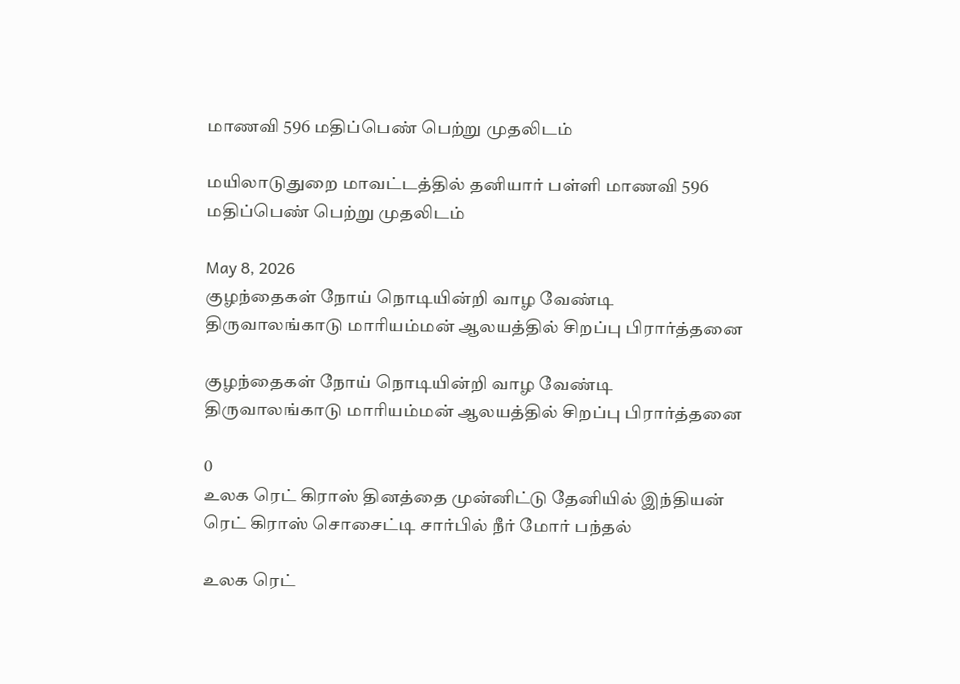மாணவி 596 மதிப்பெண் பெற்று முதலிடம்

மயிலாடுதுறை மாவட்டத்தில் தனியார் பள்ளி மாணவி 596 மதிப்பெண் பெற்று முதலிடம்

May 8, 2026
குழந்தைகள் நோய் நொடியின்றி வாழ வேண்டி திருவாலங்காடு மாரியம்மன் ஆலயத்தில் சிறப்பு பிரார்த்தனை

குழந்தைகள் நோய் நொடியின்றி வாழ வேண்டி திருவாலங்காடு மாரியம்மன் ஆலயத்தில் சிறப்பு பிரார்த்தனை

0
உலக ரெட் கிராஸ் தினத்தை முன்னிட்டு தேனியில் இந்தியன் ரெட் கிராஸ் சொசைட்டி சார்பில் நீர் மோர் பந்தல்

உலக ரெட்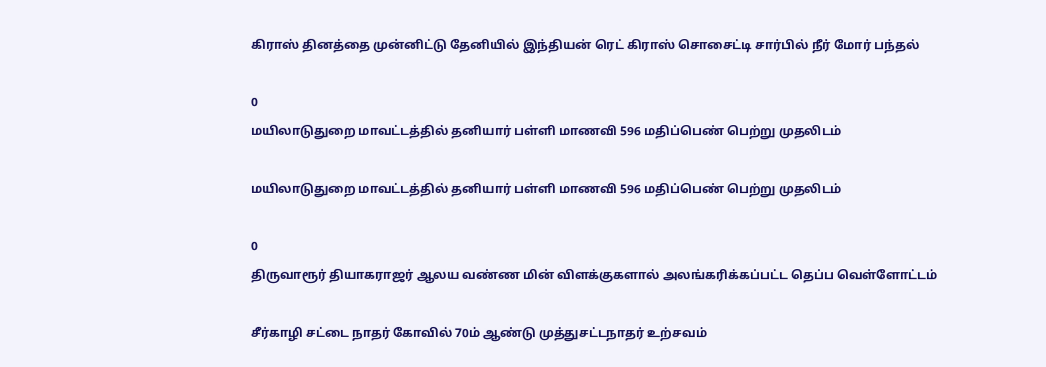கிராஸ் தினத்தை முன்னிட்டு தேனியில் இந்தியன் ரெட் கிராஸ் சொசைட்டி சார்பில் நீர் மோர் பந்தல்

0
மயிலாடுதுறை மாவட்டத்தில் தனியார் பள்ளி மாணவி 596 மதிப்பெண் பெற்று முதலிடம்

மயிலாடுதுறை மாவட்டத்தில் தனியார் பள்ளி மாணவி 596 மதிப்பெண் பெற்று முதலிடம்

0
திருவாரூர் தியாகராஜர் ஆலய வண்ண மின் விளக்குகளால் அலங்கரிக்கப்பட்ட தெப்ப வெள்ளோட்டம்

சீர்காழி சட்டை நாதர் கோவில் 70ம் ஆண்டு முத்துசட்டநாதர் உற்சவம்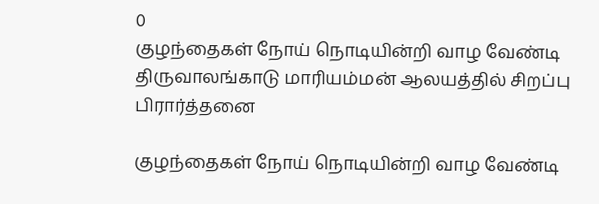0
குழந்தைகள் நோய் நொடியின்றி வாழ வேண்டி திருவாலங்காடு மாரியம்மன் ஆலயத்தில் சிறப்பு பிரார்த்தனை

குழந்தைகள் நோய் நொடியின்றி வாழ வேண்டி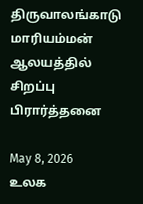திருவாலங்காடு மாரியம்மன் ஆலயத்தில் சிறப்பு பிரார்த்தனை

May 8, 2026
உலக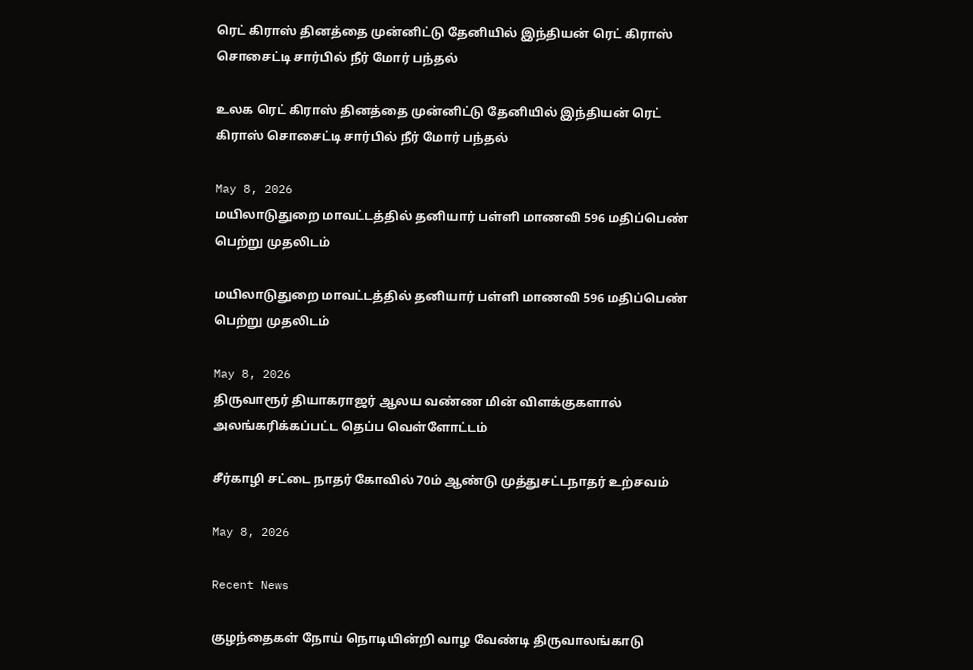ரெட் கிராஸ் தினத்தை முன்னிட்டு தேனியில் இந்தியன் ரெட் கிராஸ் சொசைட்டி சார்பில் நீர் மோர் பந்தல்

உலக ரெட் கிராஸ் தினத்தை முன்னிட்டு தேனியில் இந்தியன் ரெட் கிராஸ் சொசைட்டி சார்பில் நீர் மோர் பந்தல்

May 8, 2026
மயிலாடுதுறை மாவட்டத்தில் தனியார் பள்ளி மாணவி 596 மதிப்பெண் பெற்று முதலிடம்

மயிலாடுதுறை மாவட்டத்தில் தனியார் பள்ளி மாணவி 596 மதிப்பெண் பெற்று முதலிடம்

May 8, 2026
திருவாரூர் தியாகராஜர் ஆலய வண்ண மின் விளக்குகளால் அலங்கரிக்கப்பட்ட தெப்ப வெள்ளோட்டம்

சீர்காழி சட்டை நாதர் கோவில் 70ம் ஆண்டு முத்துசட்டநாதர் உற்சவம்

May 8, 2026

Recent News

குழந்தைகள் நோய் நொடியின்றி வாழ வேண்டி திருவாலங்காடு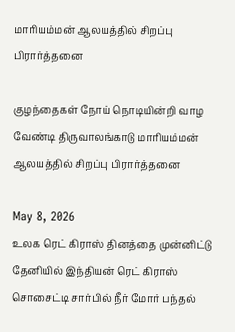மாரியம்மன் ஆலயத்தில் சிறப்பு பிரார்த்தனை

குழந்தைகள் நோய் நொடியின்றி வாழ வேண்டி திருவாலங்காடு மாரியம்மன் ஆலயத்தில் சிறப்பு பிரார்த்தனை

May 8, 2026
உலக ரெட் கிராஸ் தினத்தை முன்னிட்டு தேனியில் இந்தியன் ரெட் கிராஸ் சொசைட்டி சார்பில் நீர் மோர் பந்தல்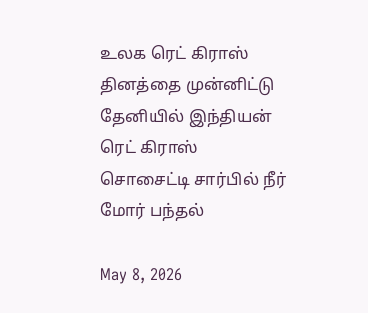உலக ரெட் கிராஸ் தினத்தை முன்னிட்டு தேனியில் இந்தியன் ரெட் கிராஸ் சொசைட்டி சார்பில் நீர் மோர் பந்தல்

May 8, 2026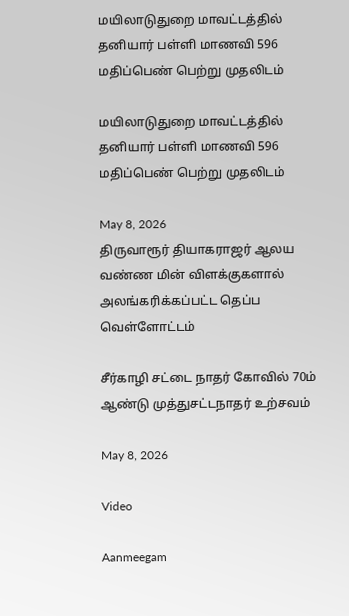மயிலாடுதுறை மாவட்டத்தில் தனியார் பள்ளி மாணவி 596 மதிப்பெண் பெற்று முதலிடம்

மயிலாடுதுறை மாவட்டத்தில் தனியார் பள்ளி மாணவி 596 மதிப்பெண் பெற்று முதலிடம்

May 8, 2026
திருவாரூர் தியாகராஜர் ஆலய வண்ண மின் விளக்குகளால் அலங்கரிக்கப்பட்ட தெப்ப வெள்ளோட்டம்

சீர்காழி சட்டை நாதர் கோவில் 70ம் ஆண்டு முத்துசட்டநாதர் உற்சவம்

May 8, 2026

Video

Aanmeegam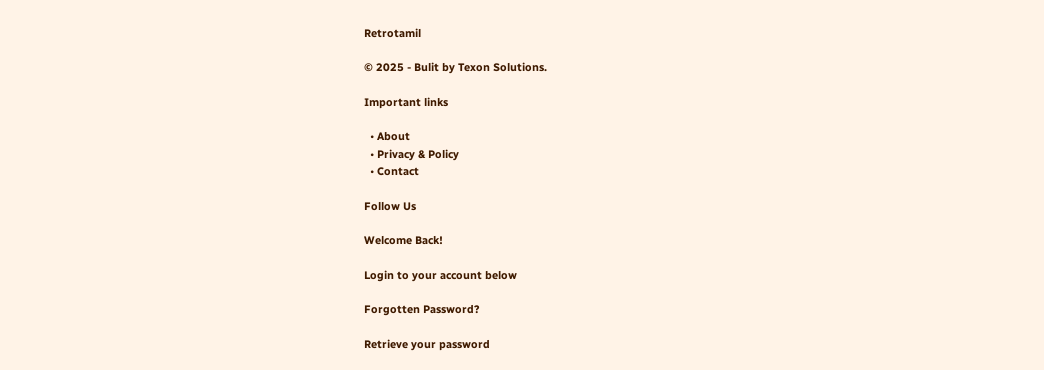Retrotamil

© 2025 - Bulit by Texon Solutions.

Important links

  • About
  • Privacy & Policy
  • Contact

Follow Us

Welcome Back!

Login to your account below

Forgotten Password?

Retrieve your password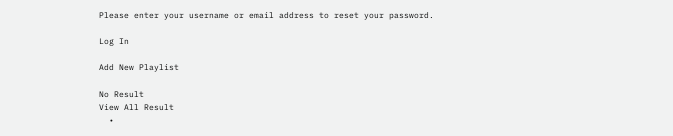Please enter your username or email address to reset your password.

Log In

Add New Playlist

No Result
View All Result
  •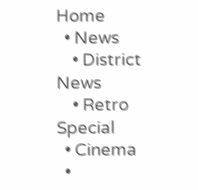Home
  • News
    • District News
    • Retro Special
  • Cinema
  •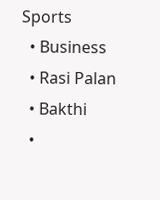Sports
  • Business
  • Rasi Palan
  • Bakthi
  •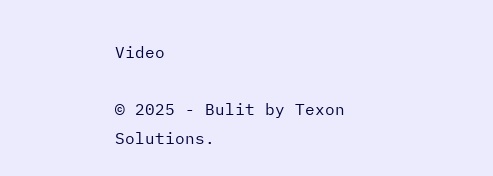Video

© 2025 - Bulit by Texon Solutions.